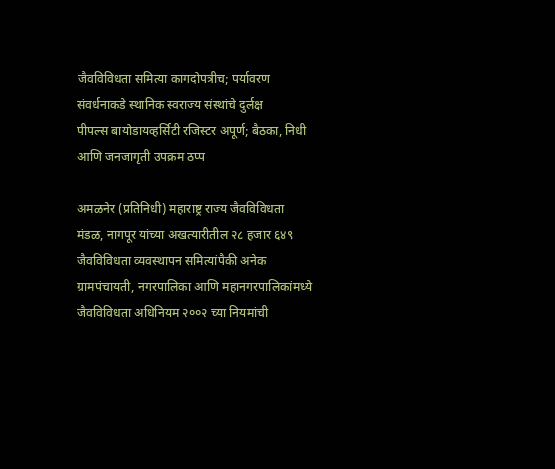जैवविविधता समित्या कागदोपत्रीच; पर्यावरण संवर्धनाकडे स्थानिक स्वराज्य संस्थांचे दुर्लक्ष
पीपल्स बायोडायव्हर्सिटी रजिस्टर अपूर्ण; बैठका, निधी आणि जनजागृती उपक्रम ठप्प

अमळनेर (प्रतिनिधी) महाराष्ट्र राज्य जैवविविधता मंडळ, नागपूर यांच्या अखत्यारीतील २८ हजार ६४९ जैवविविधता व्यवस्थापन समित्यांपैकी अनेक ग्रामपंचायती, नगरपालिका आणि महानगरपालिकांमध्ये जैवविविधता अधिनियम २००२ च्या नियमांची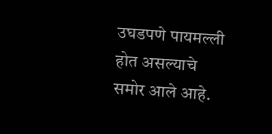उघडपणे पायमल्ली होत असल्याचे समोर आले आहे.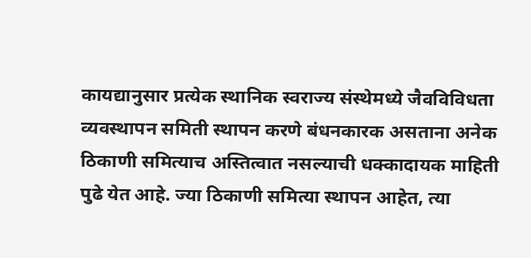कायद्यानुसार प्रत्येक स्थानिक स्वराज्य संस्थेमध्ये जैवविविधता व्यवस्थापन समिती स्थापन करणे बंधनकारक असताना अनेक ठिकाणी समित्याच अस्तित्वात नसल्याची धक्कादायक माहिती पुढे येत आहे. ज्या ठिकाणी समित्या स्थापन आहेत, त्या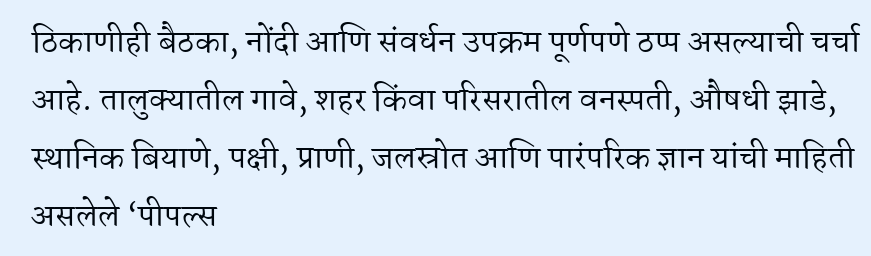ठिकाणीही बैठका, नोंदी आणि संवर्धन उपक्रम पूर्णपणे ठप्प असल्याची चर्चा आहे. तालुक्यातील गावे, शहर किंवा परिसरातील वनस्पती, औषधी झाडे, स्थानिक बियाणे, पक्षी, प्राणी, जलस्रोत आणि पारंपरिक ज्ञान यांची माहिती असलेले ‘पीपल्स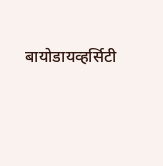बायोडायव्हर्सिटी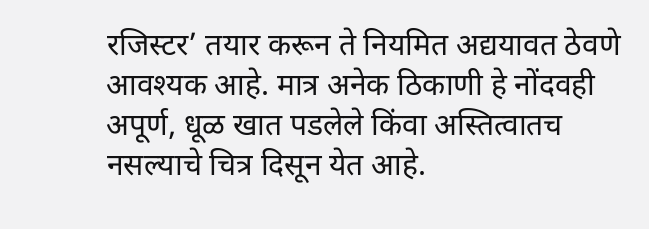रजिस्टर’ तयार करून ते नियमित अद्ययावत ठेवणे आवश्यक आहे. मात्र अनेक ठिकाणी हे नोंदवही अपूर्ण, धूळ खात पडलेले किंवा अस्तित्वातच नसल्याचे चित्र दिसून येत आहे.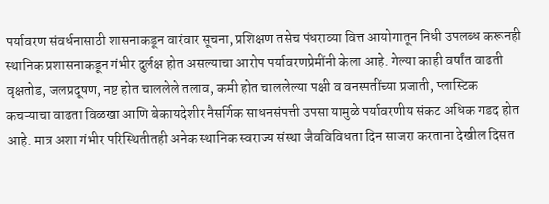पर्यावरण संवर्धनासाठी शासनाकडून वारंवार सूचना, प्रशिक्षण तसेच पंधराव्या वित्त आयोगातून निधी उपलब्ध करूनही स्थानिक प्रशासनाकडून गंभीर दुर्लक्ष होत असल्याचा आरोप पर्यावरणप्रेमींनी केला आहे. गेल्या काही वर्षांत वाढती वृक्षतोड, जलप्रदूषण, नष्ट होत चाललेले तलाव, कमी होत चाललेल्या पक्षी व वनस्पतींच्या प्रजाती, प्लास्टिक कचऱ्याचा वाढता विळखा आणि बेकायदेशीर नैसर्गिक साधनसंपत्ती उपसा यामुळे पर्यावरणीय संकट अधिक गडद होत आहे. मात्र अशा गंभीर परिस्थितीतही अनेक स्थानिक स्वराज्य संस्था जैवविविधता दिन साजरा करताना देखील दिसत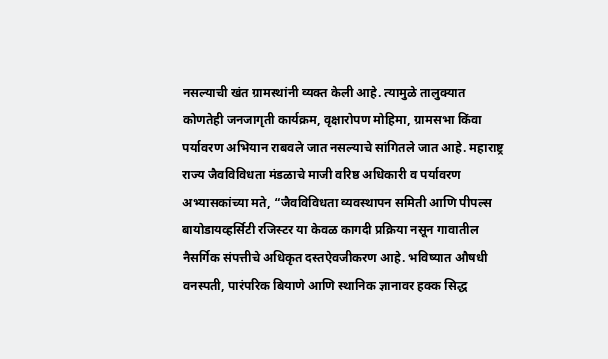नसल्याची खंत ग्रामस्थांनी व्यक्त केली आहे. त्यामुळे तालुक्यात कोणतेही जनजागृती कार्यक्रम, वृक्षारोपण मोहिमा, ग्रामसभा किंवा पर्यावरण अभियान राबवले जात नसल्याचे सांगितले जात आहे. महाराष्ट्र राज्य जैवविविधता मंडळाचे माजी वरिष्ठ अधिकारी व पर्यावरण अभ्यासकांच्या मते, “जैवविविधता व्यवस्थापन समिती आणि पीपल्स बायोडायव्हर्सिटी रजिस्टर या केवळ कागदी प्रक्रिया नसून गावातील नैसर्गिक संपत्तीचे अधिकृत दस्तऐवजीकरण आहे. भविष्यात औषधी वनस्पती, पारंपरिक बियाणे आणि स्थानिक ज्ञानावर हक्क सिद्ध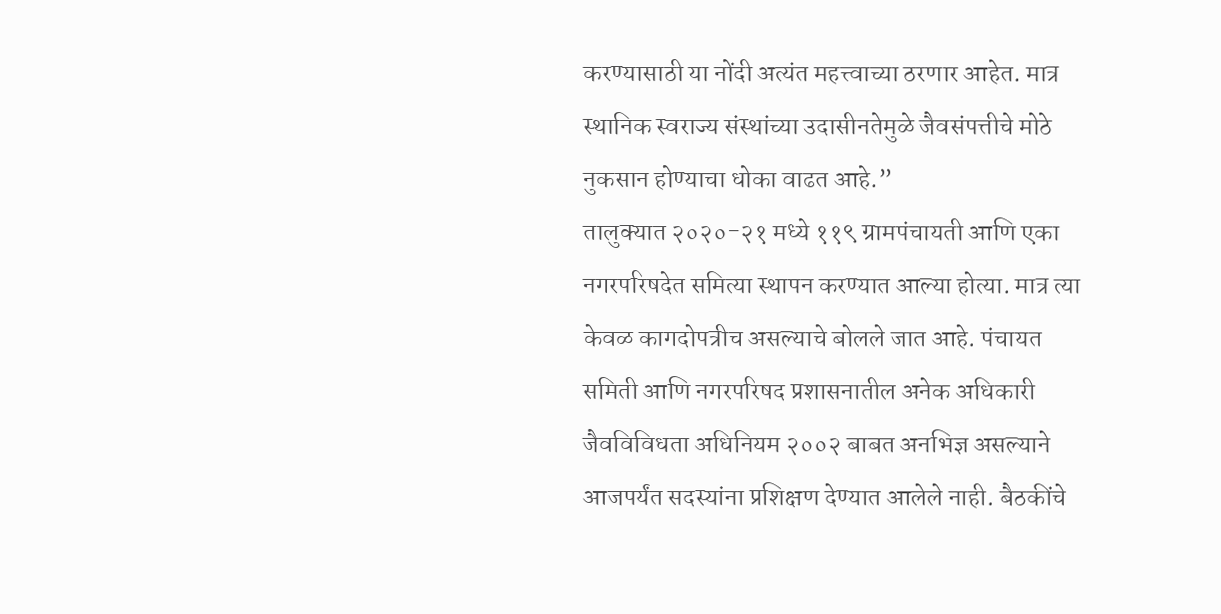करण्यासाठी या नोंदी अत्यंत महत्त्वाच्या ठरणार आहेत. मात्र स्थानिक स्वराज्य संस्थांच्या उदासीनतेमुळे जैवसंपत्तीचे मोठे नुकसान होण्याचा धोका वाढत आहे.”
तालुक्यात २०२०-२१ मध्ये ११९ ग्रामपंचायती आणि एका नगरपरिषदेत समित्या स्थापन करण्यात आल्या होत्या. मात्र त्या केवळ कागदोपत्रीच असल्याचे बोलले जात आहे. पंचायत समिती आणि नगरपरिषद प्रशासनातील अनेक अधिकारी जैवविविधता अधिनियम २००२ बाबत अनभिज्ञ असल्याने आजपर्यंत सदस्यांना प्रशिक्षण देण्यात आलेले नाही. बैठकींचे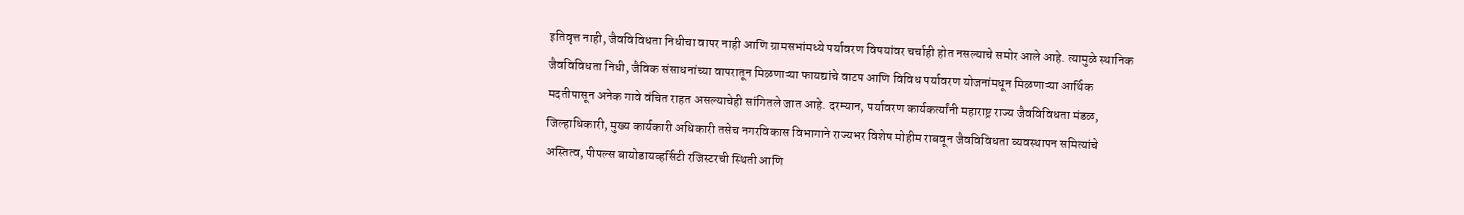इतिवृत्त नाही, जैवविविधता निधीचा वापर नाही आणि ग्रामसभांमध्ये पर्यावरण विषयांवर चर्चाही होत नसल्याचे समोर आले आहे. त्यामुळे स्थानिक जैवविविधता निधी, जैविक संसाधनांच्या वापरातून मिळणाऱ्या फायद्यांचे वाटप आणि विविध पर्यावरण योजनांमधून मिळणाऱ्या आर्थिक मदतीपासून अनेक गावे वंचित राहत असल्याचेही सांगितले जात आहे. दरम्यान, पर्यावरण कार्यकर्त्यांनी महाराष्ट्र राज्य जैवविविधता मंडळ, जिल्हाधिकारी, मुख्य कार्यकारी अधिकारी तसेच नगरविकास विभागाने राज्यभर विशेष मोहीम राबवून जैवविविधता व्यवस्थापन समित्यांचे अस्तित्व, पीपल्स बायोडायव्हर्सिटी रजिस्टरची स्थिती आणि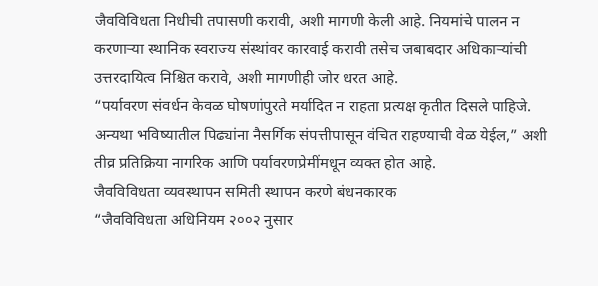जैवविविधता निधीची तपासणी करावी, अशी मागणी केली आहे. नियमांचे पालन न करणाऱ्या स्थानिक स्वराज्य संस्थांवर कारवाई करावी तसेच जबाबदार अधिकाऱ्यांची उत्तरदायित्व निश्चित करावे, अशी मागणीही जोर धरत आहे.
“पर्यावरण संवर्धन केवळ घोषणांपुरते मर्यादित न राहता प्रत्यक्ष कृतीत दिसले पाहिजे. अन्यथा भविष्यातील पिढ्यांना नैसर्गिक संपत्तीपासून वंचित राहण्याची वेळ येईल,” अशी तीव्र प्रतिक्रिया नागरिक आणि पर्यावरणप्रेमींमधून व्यक्त होत आहे.
जैवविविधता व्यवस्थापन समिती स्थापन करणे बंधनकारक
“जैवविविधता अधिनियम २००२ नुसार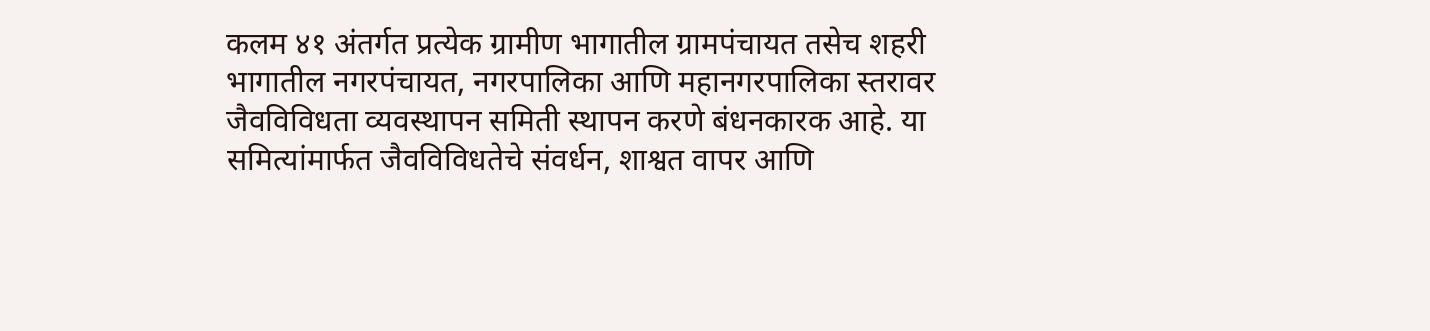कलम ४१ अंतर्गत प्रत्येक ग्रामीण भागातील ग्रामपंचायत तसेच शहरी भागातील नगरपंचायत, नगरपालिका आणि महानगरपालिका स्तरावर जैवविविधता व्यवस्थापन समिती स्थापन करणे बंधनकारक आहे. या समित्यांमार्फत जैवविविधतेचे संवर्धन, शाश्वत वापर आणि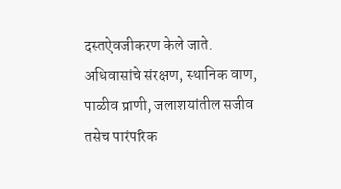दस्तऐवजीकरण केले जाते. अधिवासांचे संरक्षण, स्थानिक वाण, पाळीव प्राणी, जलाशयांतील सजीव तसेच पारंपरिक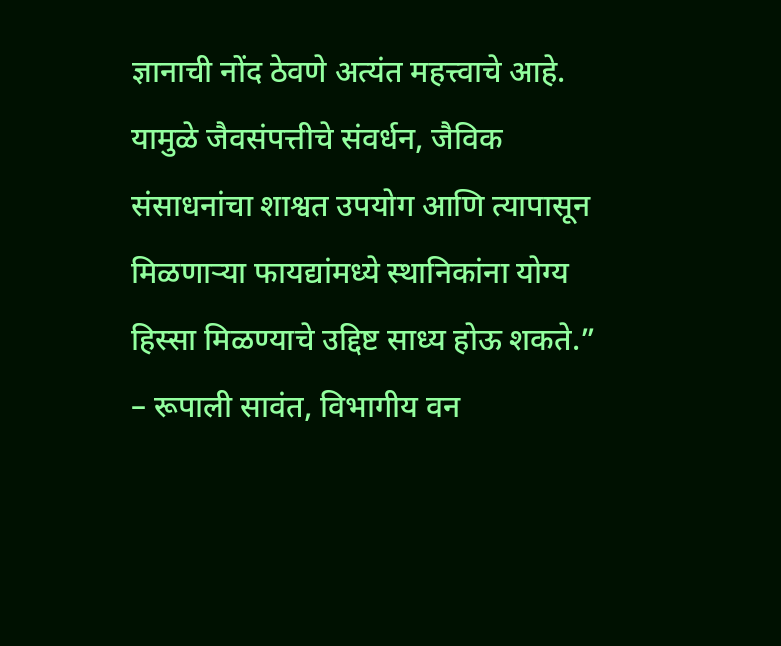ज्ञानाची नोंद ठेवणे अत्यंत महत्त्वाचे आहे. यामुळे जैवसंपत्तीचे संवर्धन, जैविक संसाधनांचा शाश्वत उपयोग आणि त्यापासून मिळणाऱ्या फायद्यांमध्ये स्थानिकांना योग्य हिस्सा मिळण्याचे उद्दिष्ट साध्य होऊ शकते.”
– रूपाली सावंत, विभागीय वन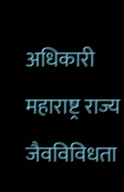अधिकारी महाराष्ट्र राज्य जैवविविधता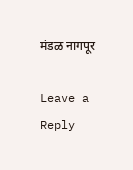मंडळ नागपूर

Leave a Reply